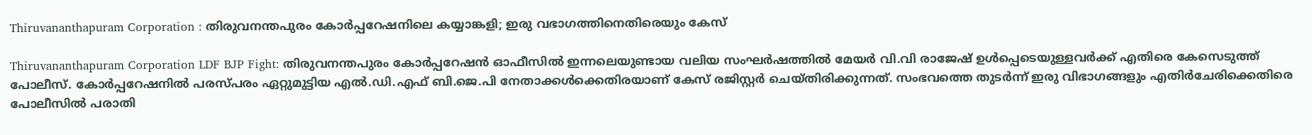Thiruvananthapuram Corporation : തിരുവനന്തപുരം കോര്‍പ്പറേഷനിലെ കയ്യാങ്കളി; ഇരു വഭാഗത്തിനെതിരെയും കേസ്‌

Thiruvananthapuram Corporation LDF BJP Fight: തിരുവനന്തപുരം കോര്‍പ്പറേഷന്‍ ഓഫീസില്‍ ഇന്നലെയുണ്ടായ വലിയ സംഘര്‍ഷത്തില്‍ മേയര്‍ വി.വി രാജേഷ് ഉള്‍പ്പെടെയുള്ളവര്‍ക്ക് എതിരെ കേസെടുത്ത് പോലീസ്. കോര്‍പ്പറേഷനില്‍ പരസ്പരം ഏറ്റുമുട്ടിയ എല്‍.ഡി.എഫ് ബി.ജെ.പി നേതാക്കള്‍ക്കെതിരയാണ് കേസ് രജിസ്റ്റര്‍ ചെയ്തിരിക്കുന്നത്. സംഭവത്തെ തുടര്‍ന്ന് ഇരു വിഭാഗങ്ങളും എതിര്‍ചേരിക്കെതിരെ പോലീസില്‍ പരാതി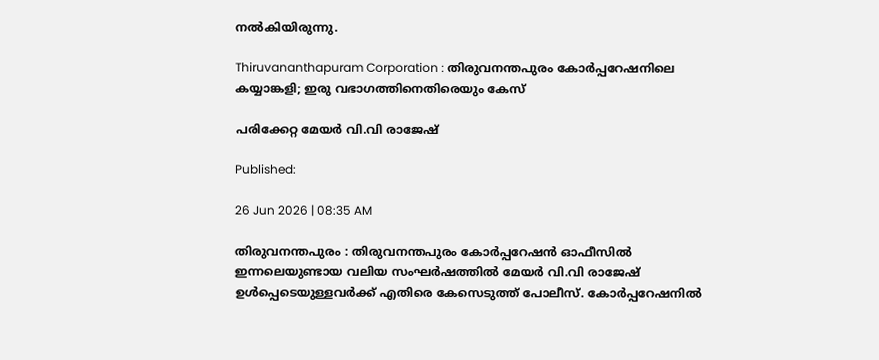നല്‍കിയിരുന്നു.

Thiruvananthapuram Corporation : തിരുവനന്തപുരം കോര്‍പ്പറേഷനിലെ കയ്യാങ്കളി; ഇരു വഭാഗത്തിനെതിരെയും കേസ്‌

പരിക്കേറ്റ മേയര്‍ വി.വി രാജേഷ്

Published:

26 Jun 2026 | 08:35 AM

തിരുവനന്തപുരം : തിരുവനന്തപുരം കോര്‍പ്പറേഷന്‍ ഓഫീസില്‍ ഇന്നലെയുണ്ടായ വലിയ സംഘര്‍ഷത്തില്‍ മേയര്‍ വി.വി രാജേഷ് ഉള്‍പ്പെടെയുള്ളവര്‍ക്ക് എതിരെ കേസെടുത്ത് പോലീസ്. കോര്‍പ്പറേഷനില്‍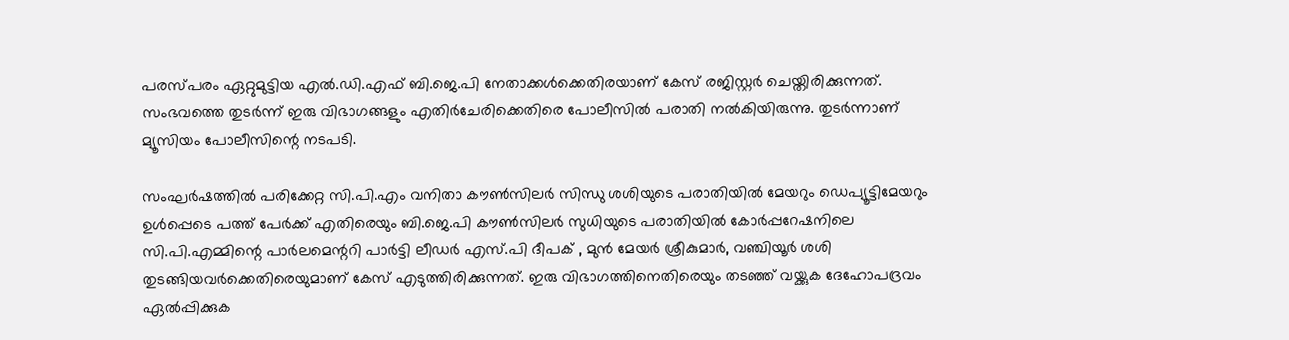പരസ്പരം ഏറ്റുമുട്ടിയ എല്‍.ഡി.എഫ് ബി.ജെ.പി നേതാക്കള്‍ക്കെതിരയാണ് കേസ് രജിസ്റ്റര്‍ ചെയ്തിരിക്കുന്നത്. സംഭവത്തെ തുടര്‍ന്ന് ഇരു വിഭാഗങ്ങളും എതിര്‍ചേരിക്കെതിരെ പോലീസില്‍ പരാതി നല്‍കിയിരുന്നു. തുടര്‍ന്നാണ് മ്യൂസിയം പോലീസിന്റെ നടപടി.

സംഘര്‍ഷത്തില്‍ പരിക്കേറ്റ സി.പി.എം വനിതാ കൗണ്‍സിലര്‍ സിന്ധു ശശിയുടെ പരാതിയില്‍ മേയറും ഡെപ്യൂട്ടിമേയറും ഉള്‍പ്പെടെ പത്ത് പേര്‍ക്ക് എതിരെയും ബി.ജെ.പി കൗണ്‍സിലര്‍ സുധിയുടെ പരാതിയില്‍ കോര്‍പ്പറേഷനിലെ സി.പി.എമ്മിന്റെ പാര്‍ലമെന്ററി പാര്‍ട്ടി ലീഡര്‍ എസ്.പി ദീപക് , മുന്‍ മേയര്‍ ശ്രീകുമാര്‍, വഞ്ചിയൂര്‍ ശശി തുടങ്ങിയവര്‍ക്കെതിരെയുമാണ് കേസ് എടുത്തിരിക്കുന്നത്. ഇരു വിഭാഗത്തിനെതിരെയും തടഞ്ഞ് വയ്ക്കുക ദേഹോപദ്രവം ഏല്‍പ്പിക്കുക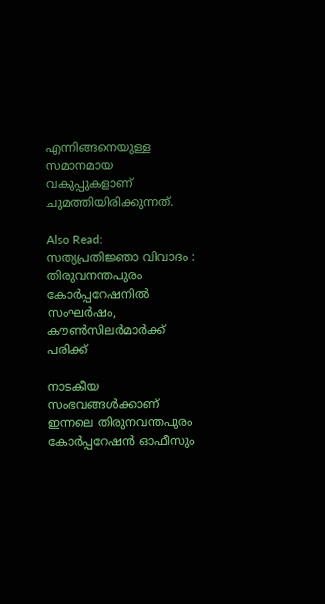എന്നിങ്ങനെയുള്ള സമാനമായ വകുപ്പുകളാണ് ചുമത്തിയിരിക്കുന്നത്.

Also Read: സത്യപ്രതിജ്ഞാ വിവാദം : തിരുവനന്തപുരം കോര്‍പ്പറേഷനില്‍ സംഘര്‍ഷം, കൗണ്‍സിലര്‍മാര്‍ക്ക് പരിക്ക്

നാടകീയ സംഭവങ്ങള്‍ക്കാണ് ഇന്നലെ തിരുനവന്തപുരം കോര്‍പ്പറേഷന്‍ ഓഫീസും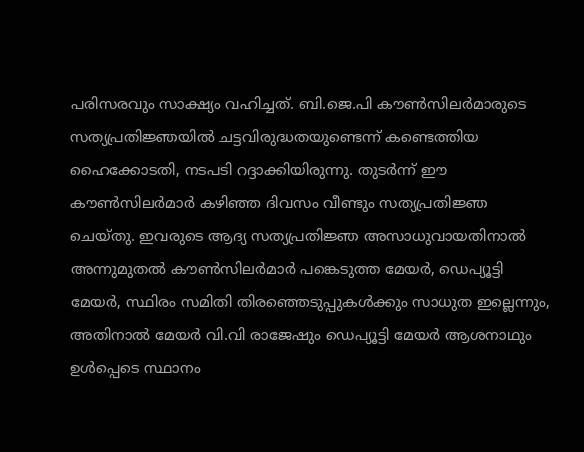പരിസരവും സാക്ഷ്യം വഹിച്ചത്. ബി.ജെ.പി കൗണ്‍സിലര്‍മാരുടെ സത്യപ്രതിജ്ഞയില്‍ ചട്ടവിരുദ്ധതയുണ്ടെന്ന് കണ്ടെത്തിയ ഹൈക്കോടതി, നടപടി റദ്ദാക്കിയിരുന്നു. തുടര്‍ന്ന് ഈ കൗണ്‍സിലര്‍മാര്‍ കഴിഞ്ഞ ദിവസം വീണ്ടും സത്യപ്രതിജ്ഞ ചെയ്തു. ഇവരുടെ ആദ്യ സത്യപ്രതിജ്ഞ അസാധുവായതിനാല്‍ അന്നുമുതല്‍ കൗണ്‍സിലര്‍മാര്‍ പങ്കെടുത്ത മേയര്‍, ഡെപ്യൂട്ടി മേയര്‍, സ്ഥിരം സമിതി തിരഞ്ഞെടുപ്പുകള്‍ക്കും സാധുത ഇല്ലെന്നും, അതിനാല്‍ മേയര്‍ വി.വി രാജേഷും ഡെപ്യൂട്ടി മേയര്‍ ആശനാഥും ഉള്‍പ്പെടെ സ്ഥാനം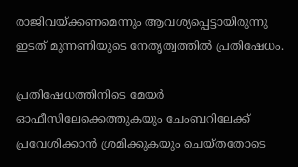രാജിവയ്ക്കണമെന്നും ആവശ്യപ്പെട്ടായിരുന്നു ഇടത് മുന്നണിയുടെ നേതൃത്വത്തില്‍ പ്രതിഷേധം.

പ്രതിഷേധത്തിനിടെ മേയര്‍ ഓഫീസിലേക്കെത്തുകയും ചേംബറിലേക്ക് പ്രവേശിക്കാന്‍ ശ്രമിക്കുകയും ചെയ്തതോടെ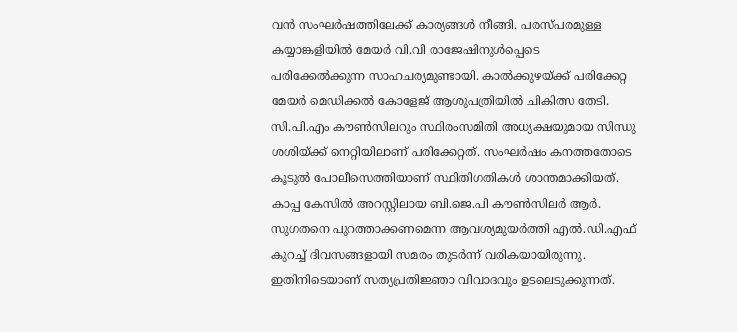വന്‍ സംഘര്‍ഷത്തിലേക്ക് കാര്യങ്ങള്‍ നീങ്ങി. പരസ്പരമുള്ള കയ്യാങ്കളിയില്‍ മേയര്‍ വി.വി രാജേഷിനുള്‍പ്പെടെ പരിക്കേല്‍ക്കുന്ന സാഹചര്യമുണ്ടായി. കാല്‍ക്കുഴയ്ക്ക് പരിക്കേറ്റ മേയര്‍ മെഡിക്കല്‍ കോളേജ് ആശുപത്രിയില്‍ ചികിത്സ തേടി. സി.പി.എം കൗണ്‍സിലറും സ്ഥിരംസമിതി അധ്യക്ഷയുമായ സിന്ധു ശശിയ്ക്ക് നെറ്റിയിലാണ് പരിക്കേറ്റത്. സംഘര്‍ഷം കനത്തതോടെ കൂടുല്‍ പോലീസെത്തിയാണ് സ്ഥിതിഗതികള്‍ ശാന്തമാക്കിയത്. കാപ്പ കേസില്‍ അറസ്റ്റിലായ ബി.ജെ.പി കൗണ്‍സിലര്‍ ആര്‍. സുഗതനെ പുറത്താക്കണമെന്ന ആവശ്യമുയര്‍ത്തി എല്‍.ഡി.എഫ് കുറച്ച് ദിവസങ്ങളായി സമരം തുടര്‍ന്ന് വരികയായിരുന്നു. ഇതിനിടെയാണ് സത്യപ്രതിജ്ഞാ വിവാദവും ഉടലെടുക്കുന്നത്.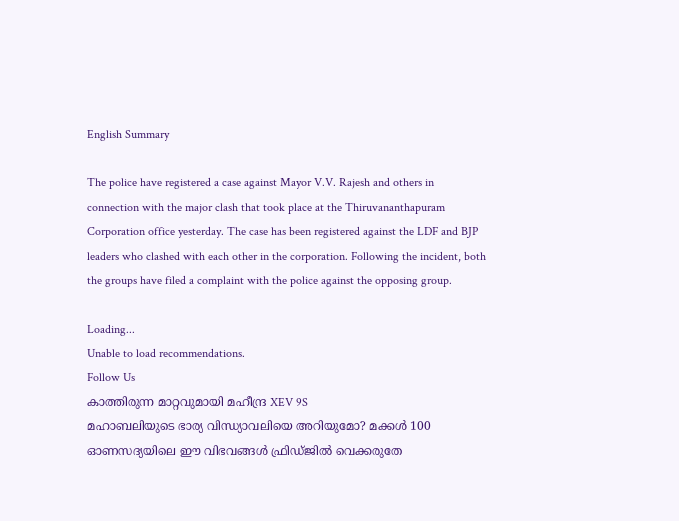English Summary

The police have registered a case against Mayor V.V. Rajesh and others in connection with the major clash that took place at the Thiruvananthapuram Corporation office yesterday. The case has been registered against the LDF and BJP leaders who clashed with each other in the corporation. Following the incident, both the groups have filed a complaint with the police against the opposing group.

Loading...
Unable to load recommendations.
Follow Us
കാത്തിരുന്ന മാറ്റവുമായി മഹീന്ദ്ര XEV 9S
മഹാബലിയുടെ ഭാര്യ വിന്ധ്യാവലിയെ അറിയുമോ? മക്കൾ 100
ഓണസദ്യയിലെ ഈ വിഭവങ്ങൾ ഫ്രിഡ്ജിൽ വെക്കരുതേ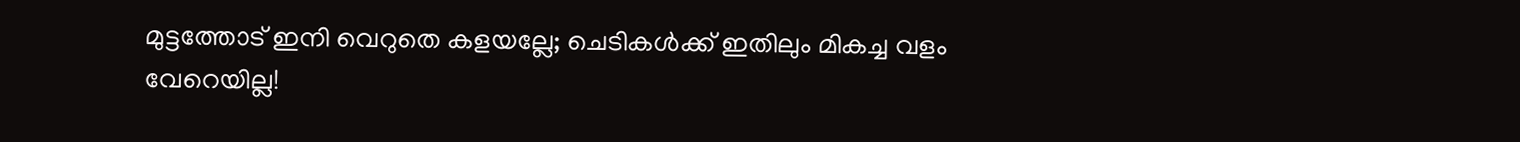മുട്ടത്തോട് ഇനി വെറുതെ കളയല്ലേ; ചെടികൾക്ക് ഇതിലും മികച്ച വളം വേറെയില്ല!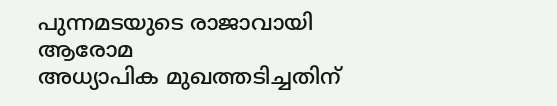പുന്നമടയുടെ രാജാവായി ആരോമ
അധ്യാപിക മുഖത്തടിച്ചതിന്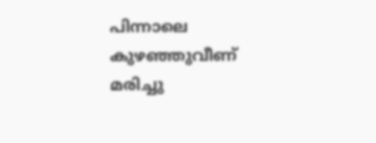പിന്നാലെ കുഴഞ്ഞുവീണ് മരിച്ചു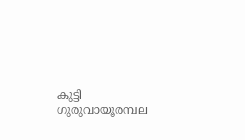കുട്ടി
ഗുരുവായൂരമ്പല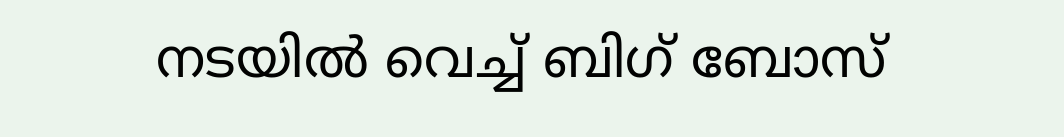നടയിൽ വെച്ച് ബിഗ് ബോസ്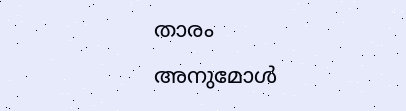താരം അനുമോൾ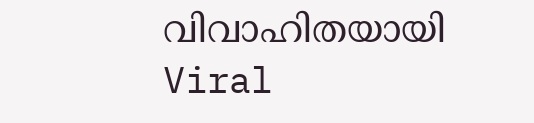വിവാഹിതയായി
Viral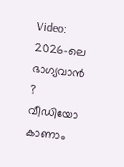Video: 2026-ലെ ഭാഗ്യവാൻ ? വീഡിയോ കാണാം